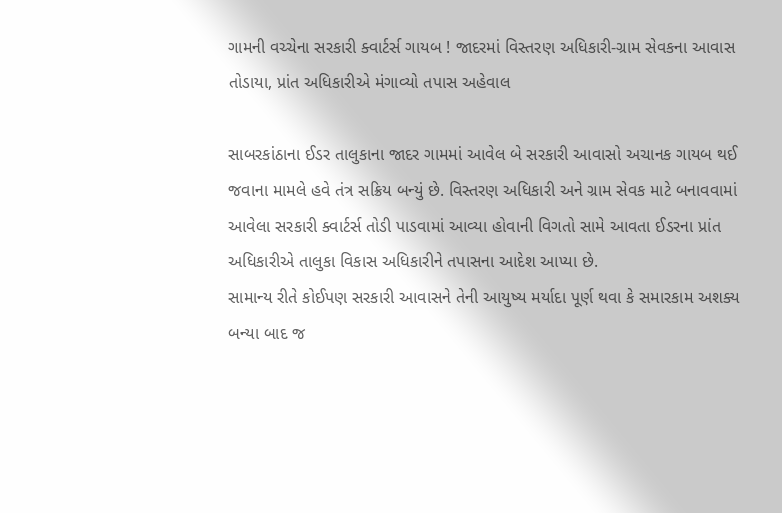ગામની વચ્ચેના સરકારી ક્વાર્ટર્સ ગાયબ ! જાદરમાં વિસ્તરણ અધિકારી-ગ્રામ સેવકના આવાસ તોડાયા, પ્રાંત અધિકારીએ મંગાવ્યો તપાસ અહેવાલ

સાબરકાંઠાના ઈડર તાલુકાના જાદર ગામમાં આવેલ બે સરકારી આવાસો અચાનક ગાયબ થઈ જવાના મામલે હવે તંત્ર સક્રિય બન્યું છે. વિસ્તરણ અધિકારી અને ગ્રામ સેવક માટે બનાવવામાં આવેલા સરકારી ક્વાર્ટર્સ તોડી પાડવામાં આવ્યા હોવાની વિગતો સામે આવતા ઈડરના પ્રાંત અધિકારીએ તાલુકા વિકાસ અધિકારીને તપાસના આદેશ આપ્યા છે.
સામાન્ય રીતે કોઈપણ સરકારી આવાસને તેની આયુષ્ય મર્યાદા પૂર્ણ થવા કે સમારકામ અશક્ય બન્યા બાદ જ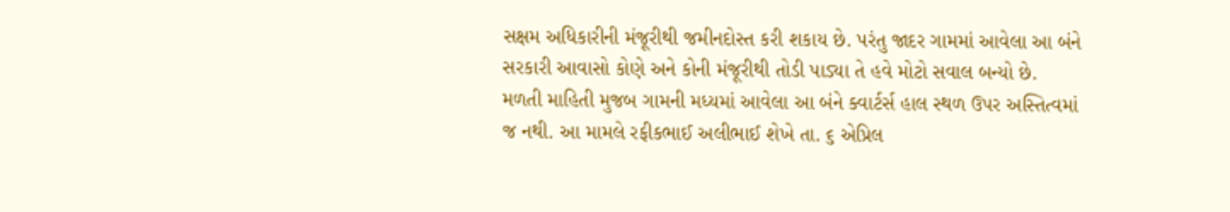સક્ષમ અધિકારીની મંજૂરીથી જમીનદોસ્ત કરી શકાય છે. પરંતુ જાદર ગામમાં આવેલા આ બંને સરકારી આવાસો કોણે અને કોની મંજૂરીથી તોડી પાડ્યા તે હવે મોટો સવાલ બન્યો છે.
મળતી માહિતી મુજબ ગામની મધ્યમાં આવેલા આ બંને ક્વાર્ટર્સ હાલ સ્થળ ઉપર અસ્તિત્વમાં જ નથી. આ મામલે રફીકભાઈ અલીભાઈ શેખે તા. ૬ એપ્રિલ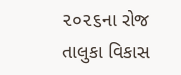૨૦૨૬ના રોજ તાલુકા વિકાસ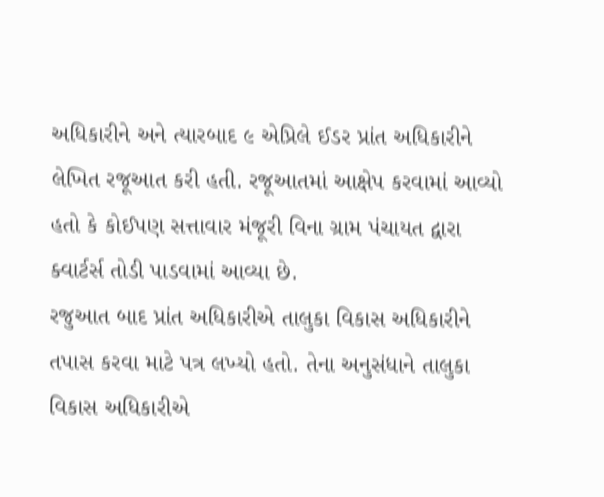અધિકારીને અને ત્યારબાદ ૯ એપ્રિલે ઈડર પ્રાંત અધિકારીને લેખિત રજૂઆત કરી હતી. રજૂઆતમાં આક્ષેપ કરવામાં આવ્યો હતો કે કોઈપણ સત્તાવાર મંજૂરી વિના ગ્રામ પંચાયત દ્વારા ક્વાર્ટર્સ તોડી પાડવામાં આવ્યા છે.
રજુઆત બાદ પ્રાંત અધિકારીએ તાલુકા વિકાસ અધિકારીને તપાસ કરવા માટે પત્ર લખ્યો હતો. તેના અનુસંધાને તાલુકા વિકાસ અધિકારીએ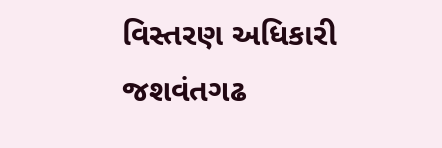વિસ્તરણ અધિકારી જશવંતગઢ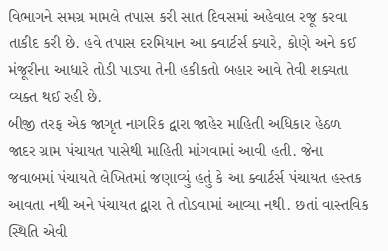વિભાગને સમગ્ર મામલે તપાસ કરી સાત દિવસમાં અહેવાલ રજૂ કરવા તાકીદ કરી છે. હવે તપાસ દરમિયાન આ ક્વાર્ટર્સ ક્યારે, કોણે અને કઈ મંજૂરીના આધારે તોડી પાડ્યા તેની હકીકતો બહાર આવે તેવી શક્યતા વ્યક્ત થઈ રહી છે.
બીજી તરફ એક જાગૃત નાગરિક દ્વારા જાહેર માહિતી અધિકાર હેઠળ જાદર ગ્રામ પંચાયત પાસેથી માહિતી માંગવામાં આવી હતી. જેના જવાબમાં પંચાયતે લેખિતમાં જણાવ્યું હતું કે આ ક્વાર્ટર્સ પંચાયત હસ્તક આવતા નથી અને પંચાયત દ્વારા તે તોડવામાં આવ્યા નથી. છતાં વાસ્તવિક સ્થિતિ એવી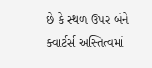છે કે સ્થળ ઉપર બંને ક્વાર્ટર્સ અસ્તિત્વમાં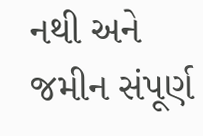નથી અને જમીન સંપૂર્ણ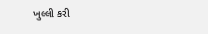ખુલ્લી કરી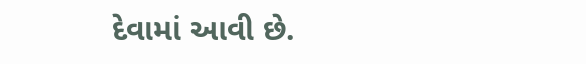દેવામાં આવી છે.